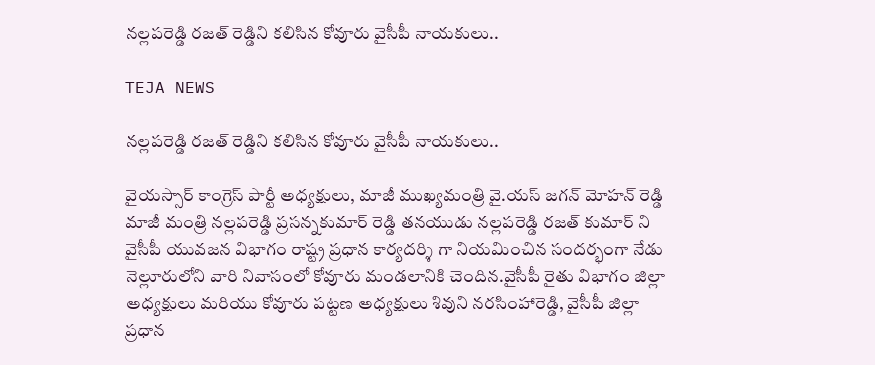నల్లపరెడ్డి రజత్ రెడ్డిని కలిసిన కోవూరు వైసీపీ నాయకులు..

TEJA NEWS

నల్లపరెడ్డి రజత్ రెడ్డిని కలిసిన కోవూరు వైసీపీ నాయకులు..

వైయస్సార్ కాంగ్రెస్ పార్టీ అధ్యక్షులు, మాజీ ముఖ్యమంత్రి వై.యస్ జగన్ మోహన్ రెడ్డి మాజీ మంత్రి నల్లపరెడ్డి ప్రసన్నకుమార్ రెడ్డి తనయుడు నల్లపరెడ్డి రజత్ కుమార్ ని వైసీపీ యువజన విభాగం రాష్ట్ర ప్రధాన కార్యదర్శి గా నియమించిన సందర్భంగా నేడు నెల్లూరులోని వారి నివాసంలో కోవూరు మండలానికి చెందిన.వైసీపీ రైతు విభాగం జిల్లా అధ్యక్షులు మరియు కోవూరు పట్టణ అధ్యక్షులు శివుని నరసింహారెడ్డి, వైసీపీ జిల్లా ప్రధాన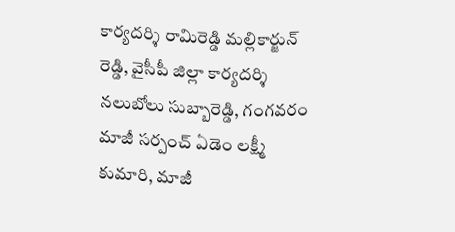కార్యదర్శి రామిరెడ్డి మల్లికార్జున్ రెడ్డి, వైసీపీ జిల్లా కార్యదర్శి నలుబోలు సుబ్బారెడ్డి, గంగవరం మాజీ సర్పంచ్ ఏడెం లక్ష్మీ కుమారి, మాజీ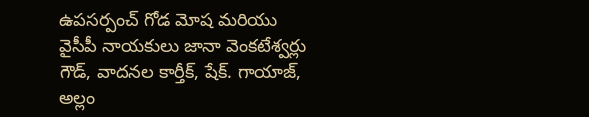ఉపసర్పంచ్ గోడ మోష మరియు వైసీపీ నాయకులు జానా వెంకటేశ్వర్లు గౌడ్, వాదనల కార్తీక్, షేక్. గాయాజ్, అల్లం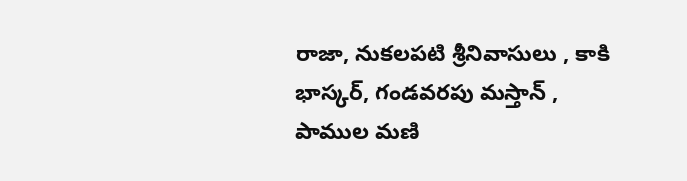రాజా, నుకలపటి శ్రీనివాసులు , కాకి భాస్కర్, గండవరపు మస్తాన్ , పాముల మణి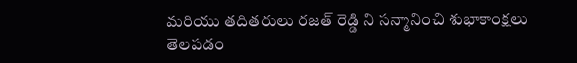మరియు తదితరులు రజత్ రెడ్డి ని సన్మానించి శుభాకాంక్షలు తెలపడం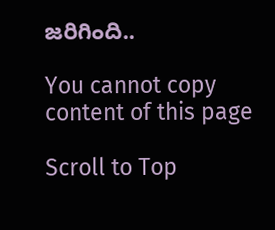జరిగింది..

You cannot copy content of this page

Scroll to Top